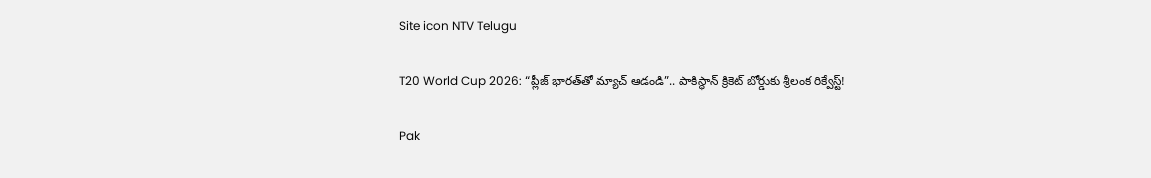Site icon NTV Telugu

T20 World Cup 2026: “ప్లీజ్ భారత్‌తో మ్యాచ్ ఆడండి”.. పాకిస్థాన్‌ క్రికెట్‌ బోర్డుకు శ్రీలంక రిక్వేస్ట్!

Pak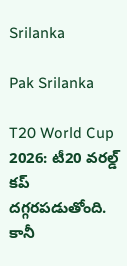Srilanka

Pak Srilanka

T20 World Cup 2026: టీ20 వరల్డ్ కప్ దగ్గరపడుతోంది. కానీ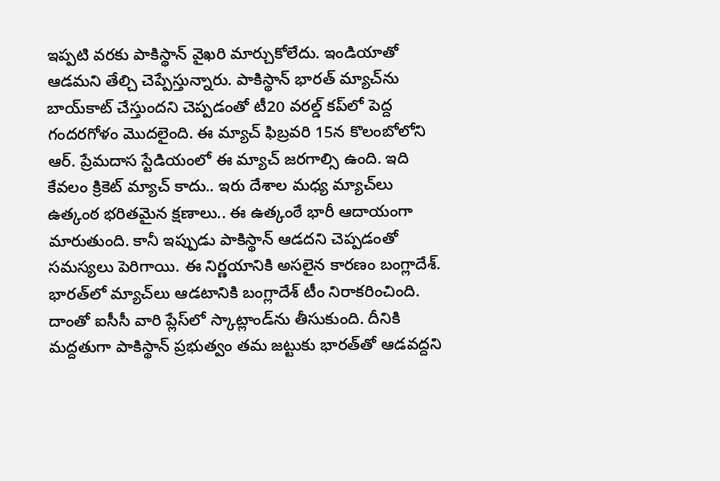ఇప్పటి వరకు పాకిస్థాన్ వైఖరి మార్చుకోలేదు. ఇండియాతో ఆడమని తేల్చి చెప్పేస్తున్నారు. పాకిస్థాన్‌ భారత్ మ్యాచ్‌ను బాయ్‌కాట్ చేస్తుందని చెప్పడంతో టీ20 వరల్డ్ కప్‌లో పెద్ద గందరగోళం మొదలైంది. ఈ మ్యాచ్ ఫిబ్రవరి 15న కొలంబోలోని ఆర్. ప్రేమదాస స్టేడియంలో ఈ మ్యాచ్ జరగాల్సి ఉంది. ఇది కేవలం క్రికెట్ మ్యాచ్ కాదు.. ఇరు దేశాల మధ్య మ్యాచ్‌లు ఉత్కంఠ భరితమైన క్షణాలు.. ఈ ఉత్కంఠే భారీ ఆదాయంగా మారుతుంది. కానీ ఇప్పుడు పాకిస్థాన్‌ ఆడదని చెప్పడంతో సమస్యలు పెరిగాయి. ఈ నిర్ణయానికి అసలైన కారణం బంగ్లాదేశ్. భారత్‌లో మ్యాచ్‌లు ఆడటానికి బంగ్లాదేశ్ టీం నిరాకరించింది. దాంతో ఐసీసీ వారి ప్లేస్‌లో స్కాట్లాండ్‌ను తీసుకుంది. దీనికి మద్దతుగా పాకిస్థాన్‌ ప్రభుత్వం తమ జట్టుకు భారత్‌తో ఆడవద్దని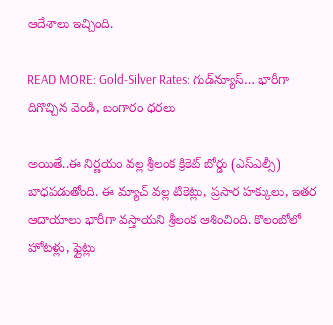ఆదేశాలు ఇచ్చింది.

READ MORE: Gold-Silver Rates: గుడ్‌న్యూస్… భారీగా దిగొచ్చిన వెండి, బంగారం ధరలు

అయితే..ఈ నిర్ణయం వల్ల శ్రీలంక క్రికెట్ బోర్డు (ఎస్ఎల్సీ) బాధపడుతోంది. ఈ మ్యాచ్ వల్ల టికెట్లు, ప్రసార హక్కులు, ఇతర ఆదాయాలు భారీగా వస్తాయని శ్రీలంక ఆశించింది. కొలంబోలో హోటళ్లు, ఫ్లైట్లు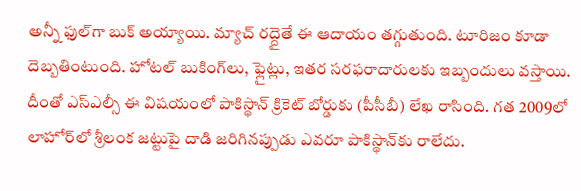అన్నీ ఫుల్‌గా బుక్ అయ్యాయి. మ్యాచ్ రద్దైతే ఈ ఆదాయం తగ్గుతుంది. టూరిజం కూడా దెబ్బతింటుంది. హోటల్ బుకింగ్‌లు, ఫ్లైట్లు, ఇతర సరఫరాదారులకు ఇబ్బందులు వస్తాయి. దీంతో ఎస్ఎల్సీ ఈ విషయంలో పాకిస్థాన్‌ క్రికెట్ బోర్డుకు (పీసీబీ) లేఖ రాసింది. గత 2009లో లాహోర్‌లో శ్రీలంక జట్టుపై దాడి జరిగినప్పుడు ఎవరూ పాకిస్థాన్‌‌కు రాలేదు.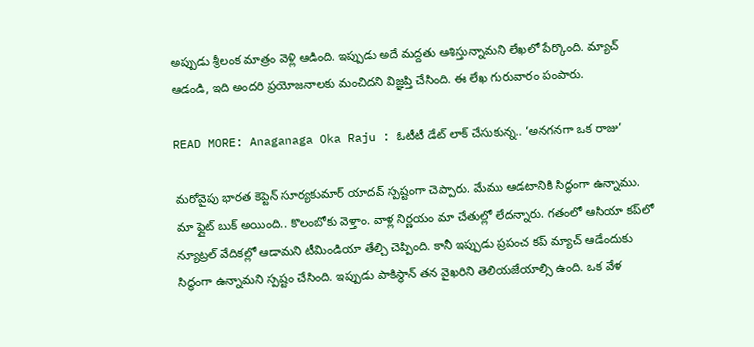అప్పుడు శ్రీలంక మాత్రం వెళ్లి ఆడింది. ఇప్పుడు అదే మద్దతు ఆశిస్తున్నామని లేఖలో పేర్కొంది. మ్యాచ్ ఆడండి, ఇది అందరి ప్రయోజనాలకు మంచిదని విజ్ఞప్తి చేసింది. ఈ లేఖ గురువారం పంపారు.

READ MORE: Anaganaga Oka Raju : ఓటీటీ డేట్ లాక్ చేసుకున్న.. ‘అనగనగా ఒక రాజు’

మరోవైపు భారత కెప్టెన్ సూర్యకుమార్ యాదవ్ స్పష్టంగా చెప్పారు. మేము ఆడటానికి సిద్ధంగా ఉన్నాము. మా ఫ్లైట్ బుక్ అయింది.. కొలంబోకు వెళ్తాం. వాళ్ల నిర్ణయం మా చేతుల్లో లేదన్నారు. గతంలో ఆసియా కప్‌లో న్యూట్రల్ వేదికల్లో ఆడామని టీమిండియా తేల్చి చెప్పింది. కానీ ఇప్పుడు ప్రపంచ కప్‌ మ్యాచ్ ఆడేందుకు సిద్ధంగా ఉన్నామని స్పష్టం చేసింది. ఇప్పుడు పాకిస్థాన్ తన వైఖరిని తెలియజేయాల్సి ఉంది. ఒక వేళ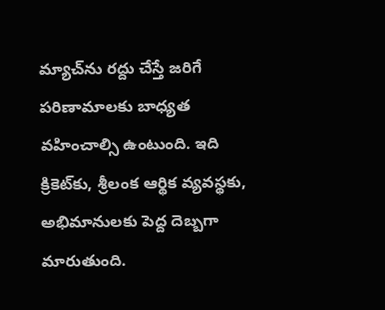మ్యాచ్‌ను రద్దు చేస్తే జరిగే పరిణామాలకు బాధ్యత వహించాల్సి ఉంటుంది. ఇది క్రికెట్‌కు, శ్రీలంక ఆర్థిక వ్యవస్థకు, అభిమానులకు పెద్ద దెబ్బగా మారుతుంది.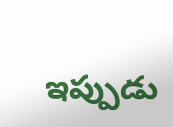ఇప్పుడు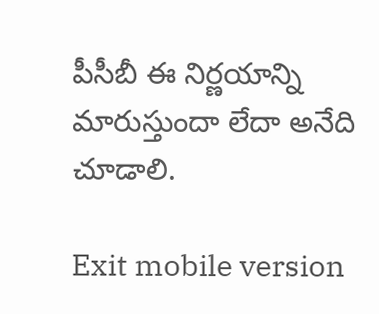పీసీబీ ఈ నిర్ణయాన్ని మారుస్తుందా లేదా అనేది చూడాలి.

Exit mobile version